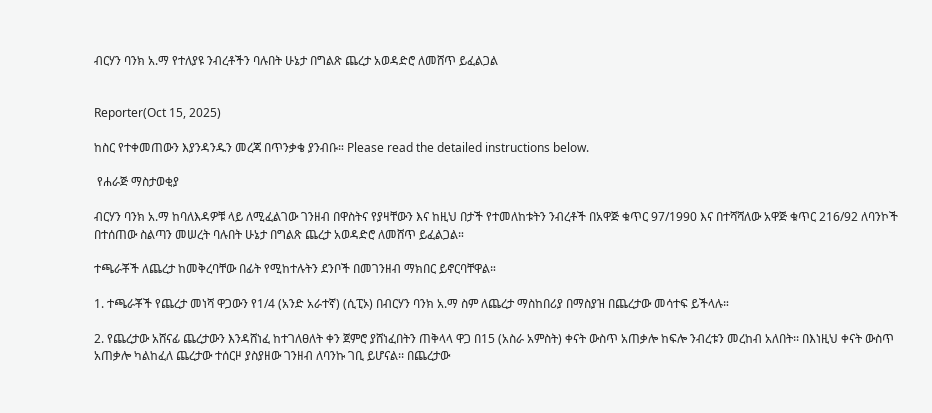ብርሃን ባንክ አ.ማ የተለያዩ ንብረቶችን ባሉበት ሁኔታ በግልጽ ጨረታ አወዳድሮ ለመሸጥ ይፈልጋል


Reporter(Oct 15, 2025)

ከስር የተቀመጠውን እያንዳንዱን መረጃ በጥንቃቄ ያንብቡ። Please read the detailed instructions below.

 የሐራጅ ማስታወቂያ

ብርሃን ባንክ አ.ማ ከባለእዳዎቹ ላይ ለሚፈልገው ገንዘብ በዋስትና የያዛቸውን እና ከዚህ በታች የተመለከቱትን ንብረቶች በአዋጅ ቁጥር 97/1990 እና በተሻሻለው አዋጅ ቁጥር 216/92 ለባንኮች በተሰጠው ስልጣን መሠረት ባሉበት ሁኔታ በግልጽ ጨረታ አወዳድሮ ለመሸጥ ይፈልጋል።

ተጫራቾች ለጨረታ ከመቅረባቸው በፊት የሚከተሉትን ደንቦች በመገንዘብ ማክበር ይኖርባቸዋል።

1. ተጫራቾች የጨረታ መነሻ ዋጋውን የ1/4 (አንድ አራተኛ) (ሲፒኦ) በብርሃን ባንክ አ.ማ ስም ለጨረታ ማስከበሪያ በማስያዝ በጨረታው መሳተፍ ይችላሉ።

2. የጨረታው አሸናፊ ጨረታውን እንዳሸነፈ ከተገለፀለት ቀን ጀምሮ ያሸነፈበትን ጠቅላላ ዋጋ በ15 (አስራ አምስት) ቀናት ውስጥ አጠቃሎ ከፍሎ ንብረቱን መረከብ አለበት፡፡ በእነዚህ ቀናት ውስጥ አጠቃሎ ካልከፈለ ጨረታው ተሰርዞ ያስያዘው ገንዘብ ለባንኩ ገቢ ይሆናል፡፡ በጨረታው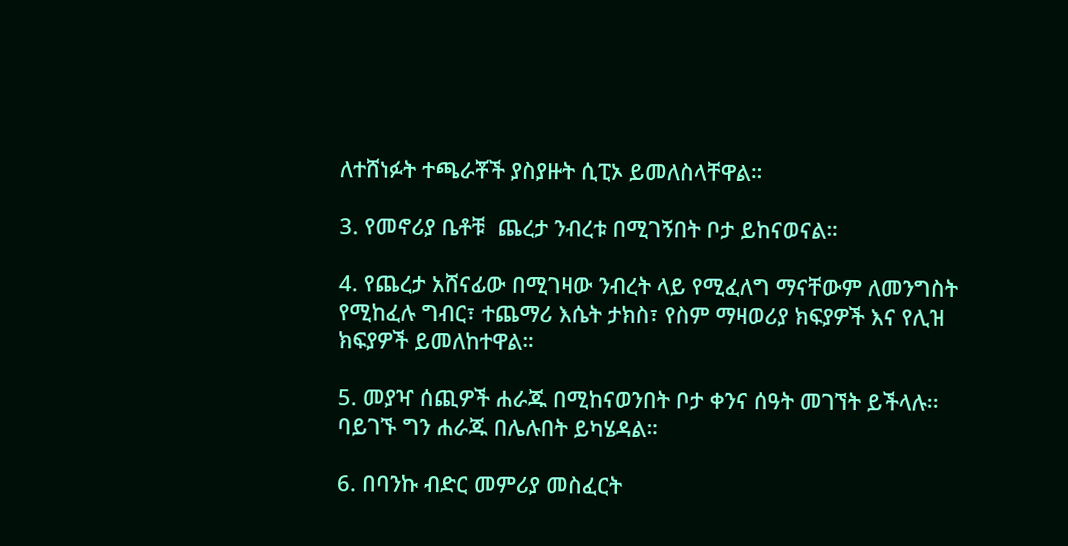ለተሸነፉት ተጫራቾች ያስያዙት ሲፒኦ ይመለስላቸዋል።

3. የመኖሪያ ቤቶቹ  ጨረታ ንብረቱ በሚገኝበት ቦታ ይከናወናል።

4. የጨረታ አሸናፊው በሚገዛው ንብረት ላይ የሚፈለግ ማናቸውም ለመንግስት የሚከፈሉ ግብር፣ ተጨማሪ እሴት ታክስ፣ የስም ማዛወሪያ ክፍያዎች እና የሊዝ ክፍያዎች ይመለከተዋል።

5. መያዣ ሰጪዎች ሐራጁ በሚከናወንበት ቦታ ቀንና ሰዓት መገኘት ይችላሉ፡፡ ባይገኙ ግን ሐራጁ በሌሉበት ይካሄዳል።

6. በባንኩ ብድር መምሪያ መስፈርት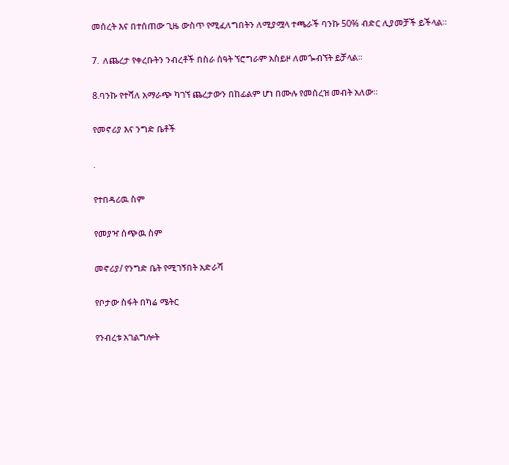መሰረት እና በተሰጠው ጊዜ ውስጥ የሚፈለግበትን ለሚያሟላ ተጫራች ባንኩ 50% ብድር ሊያመቻች ይችላል።

7.  ለጨረታ የቀረቡትን ንብረቶች በስራ ሰዓት ኘሮግራም አስይዞ ለመጐብኘት ይቻላል።

8.ባንኩ የተሻለ አማራጭ ካገኘ ጨረታውን በከፊልም ሆነ በሙሉ የመሰረዝ መብት አለው።

የመኖሪያ እና ንግድ ቤቶች

.

የተበዳሪዉ ስም

የመያዣ ሰጭዉ ስም

መኖሪያ/ የንግድ ቤት የሚገኝበት አድራሻ

የቦታው ስፋት በካሬ ሜትር

የንብረቱ አገልግሎት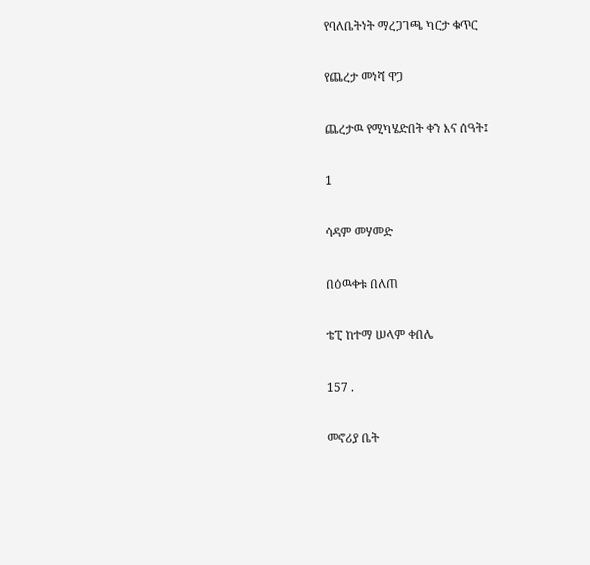የባለቤትነት ማረጋገጫ ካርታ ቁጥር

የጨረታ መነሻ ዋጋ

ጨረታዉ የሚካሄድበት ቀን እና ሰዓት፤

1

ሳዳም መሃመድ

በዕዉቀቱ በለጠ

ቴፒ ከተማ ሠላም ቀበሌ

157 .

መኖሪያ ቤት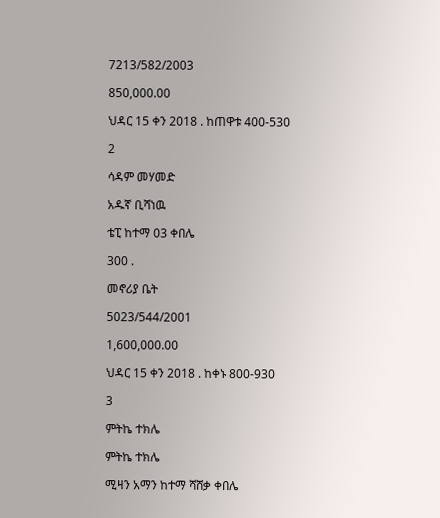7213/582/2003

850,000.00

ህዳር 15 ቀን 2018 . ከጠዋቱ 400-530

2

ሳዳም መሃመድ

አዱኛ ቢሻነዉ

ቴፒ ከተማ 03 ቀበሌ

300 .

መኖሪያ ቤት

5023/544/2001

1,600,000.00

ህዳር 15 ቀን 2018 . ከቀኑ 800-930

3

ምትኬ ተክሌ

ምትኬ ተክሌ

ሚዛን አማን ከተማ ሻሸቃ ቀበሌ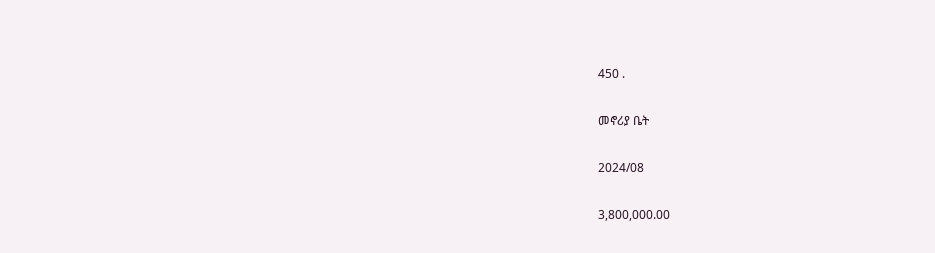450 .

መኖሪያ ቤት

2024/08

3,800,000.00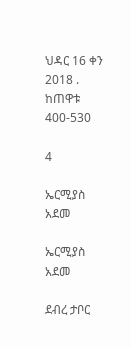ህዳር 16 ቀን 2018 . ከጠዋቱ 400-530

4

ኤርሚያስ አደመ

ኤርሚያስ አደመ

ደብረ ታቦር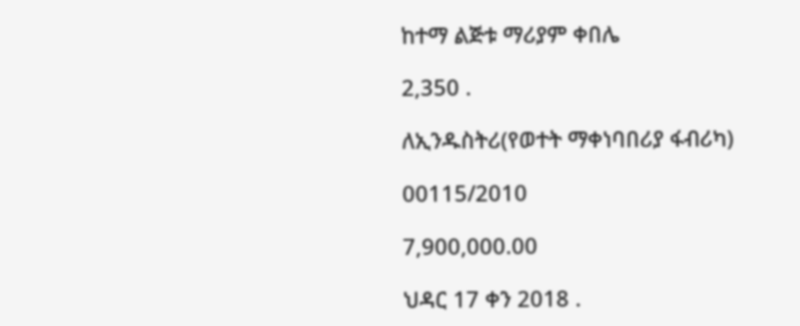ከተማ ልጅቱ ማሪያም ቀበሌ

2,350 .

ለኢንዱስትሪ(የወተት ማቀነባበሪያ ፋብሪካ)

00115/2010

7,900,000.00

ህዳር 17 ቀን 2018 .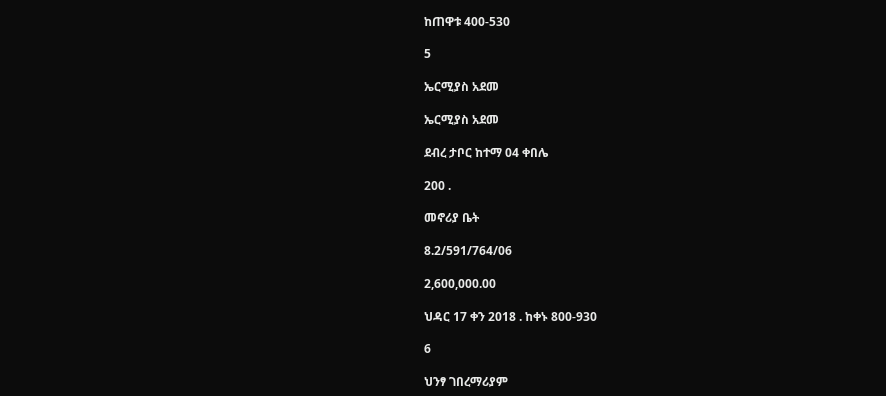ከጠዋቱ 400-530

5

ኤርሚያስ አደመ

ኤርሚያስ አደመ

ደብረ ታቦር ከተማ 04 ቀበሌ

200 .

መኖሪያ ቤት

8.2/591/764/06

2,600,000.00

ህዳር 17 ቀን 2018 . ከቀኑ 800-930

6

ህንፃ ገበረማሪያም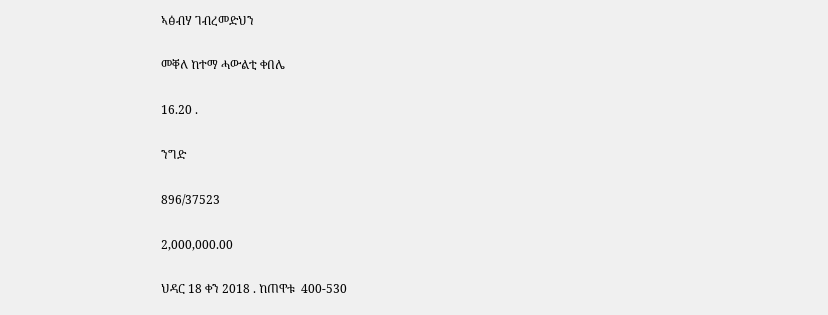ኣፅብሃ ገብረመድህን

መቐለ ከተማ ሓውልቲ ቀበሌ

16.20 .

ንግድ

896/37523

2,000,000.00

ህዳር 18 ቀን 2018 . ከጠዋቱ  400-530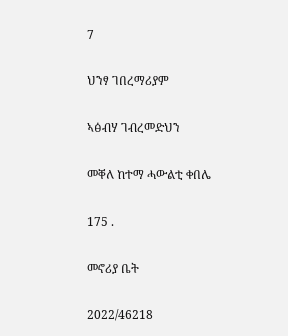7

ህንፃ ገበረማሪያም

ኣፅብሃ ገብረመድህን

መቐለ ከተማ ሓውልቲ ቀበሌ

175 .

መኖሪያ ቤት

2022/46218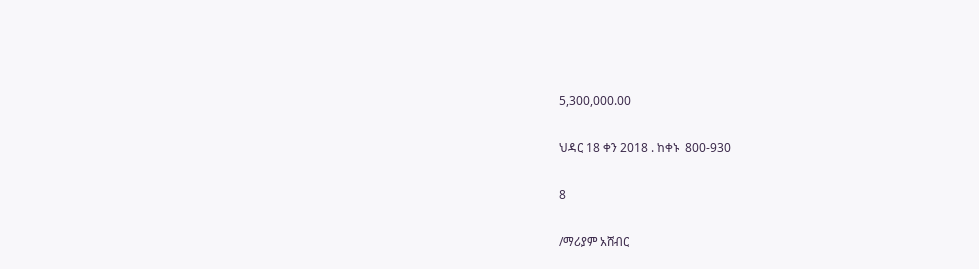5,300,000.00

ህዳር 18 ቀን 2018 . ከቀኑ  800-930

8

/ማሪያም አሸብር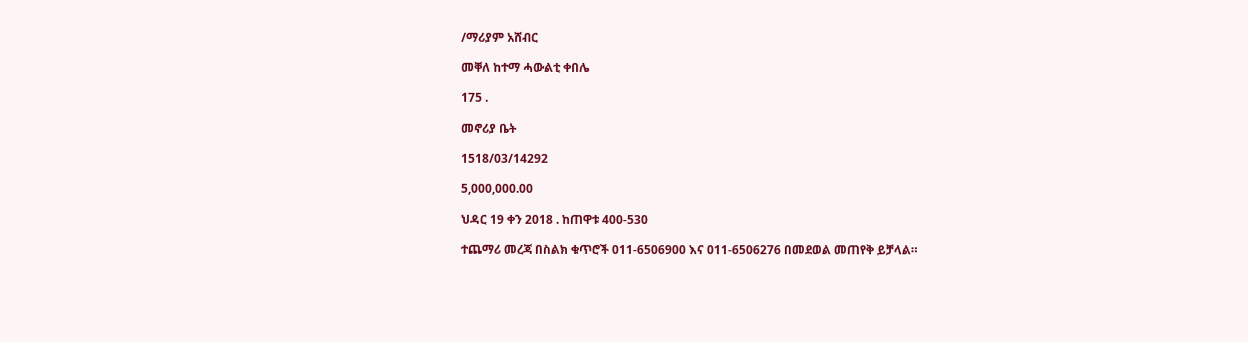/ማሪያም አሸብር

መቐለ ከተማ ሓውልቲ ቀበሌ

175 .

መኖሪያ ቤት

1518/03/14292

5,000,000.00

ህዳር 19 ቀን 2018 . ከጠዋቱ 400-530

ተጨማሪ መረጃ በስልክ ቁጥሮች 011-6506900 እና 011-6506276 በመደወል መጠየቅ ይቻላል።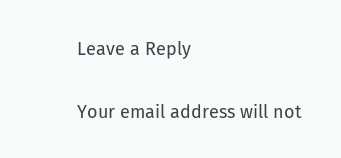Leave a Reply

Your email address will not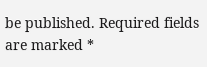be published. Required fields are marked *